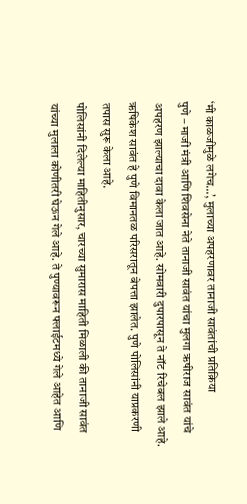‘मी काळजीमुळे लगेच…’, मुलाच्या अपहरणावर तानाजी सावंतांची प्रतिक्रिया
पुणे – माजी मंत्री आणि शिवसेना नेते तानाजी सावंत यांचा मुलगा ऋषीराज सावंत यांचे अपहरण झाल्याचा दावा केला जात आहे. सोमवारी दुपारपासून ते नॉट रिचेबल झाले आहे. ऋषिकेश सावंत हे पुणे विमानतळ परिसरातून बेपत्ता झालेत. पुणे पोलिसांनी याप्रकरणी तपास सुरू केला आहे.
पोलिसांनी दिलेल्या माहितीनुसार, चारच्या सुमारास माहिती मिळाली की तानाजी सावंत यांच्या मुलाला कोणीतरी घेऊन गेले आहे. ते पुण्यावरून फ्लाईटमध्ये गेले आहेत आणि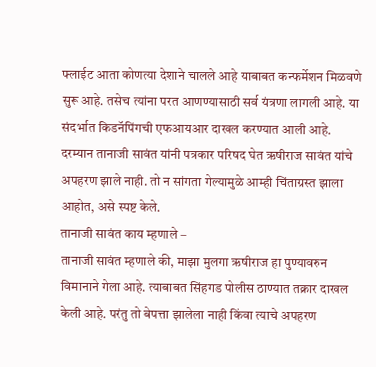फ्लाईट आता कोणत्या देशाने चालले आहे याबाबत कन्फर्मेशन मिळवणे सुरू आहे. तसेच त्यांना परत आणण्यासाठी सर्व यंत्रणा लागली आहे. या संदर्भात किडनॅपिंगची एफआयआर दाखल करण्यात आली आहे. दरम्यान तानाजी सावंत यांनी पत्रकार परिषद घेत ऋषीराज सावंत यांचे अपहरण झाले नाही. तो न सांगता गेल्यामुळे आम्ही चिंताग्रस्त झाला आहोत, असे स्पष्ट केले.
तानाजी सावंत काय म्हणाले –
तानाजी सावंत म्हणाले की, माझा मुलगा ऋषीराज हा पुण्यावरुन विमानाने गेला आहे. त्याबाबत सिंहगड पोलीस ठाण्यात तक्रार दाखल केली आहे. परंतु तो बेपत्ता झालेला नाही किंवा त्याचे अपहरण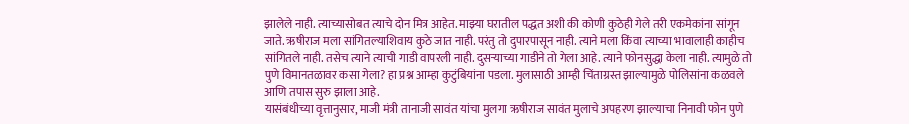झालेले नाही. त्याच्यासोबत त्याचे दोन मित्र आहेत. माझ्या घरातील पद्धत अशी की कोणी कुठेही गेले तरी एकमेकांना सांगून जाते. ऋषीराज मला सांगितल्याशिवाय कुठे जात नाही. परंतु तो दुपारपासून नाही. त्याने मला किंवा त्याच्या भावालाही काहीच सांगितले नाही. तसेच त्याने त्याची गाडी वापरली नाही. दुसऱ्याच्या गाडीने तो गेला आहे. त्याने फोनसुद्धा केला नाही. त्यामुळे तो पुणे विमानतळावर कसा गेला? हा प्रश्न आम्हा कुटुंबियांना पडला. मुलासाठी आम्ही चिंताग्रस्त झाल्यामुळे पोलिसांना कळवले आणि तपास सुरु झाला आहे.
यासंबंधीच्या वृत्तानुसार, माजी मंत्री तानाजी सावंत यांचा मुलगा ऋषीराज सावंत मुलाचे अपहरण झाल्याचा निनावी फोन पुणे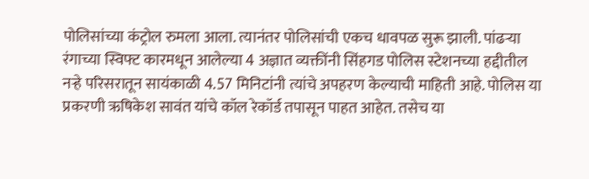पोलिसांच्या कंट्रोल रुमला आला. त्यानंतर पोलिसांची एकच धावपळ सुरू झाली. पांढऱ्या रंगाच्या स्विफ्ट कारमधून आलेल्या 4 अज्ञात व्यक्तींनी सिंहगड पोलिस स्टेशनच्या हद्दीतील नऱ्हे परिसरातून सायंकाळी 4.57 मिनिटांनी त्यांचे अपहरण केल्याची माहिती आहे. पोलिस या प्रकरणी ऋषिकेश सावंत यांचे कॉल रेकॉर्ड तपासून पाहत आहेत. तसेच या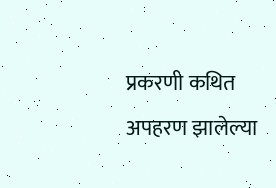प्रकरणी कथित अपहरण झालेल्या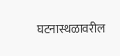घटनास्थळावरील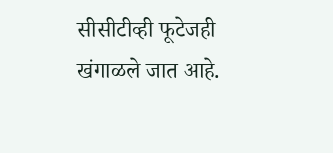सीसीटीव्ही फूटेजही खंगाळले जात आहे.